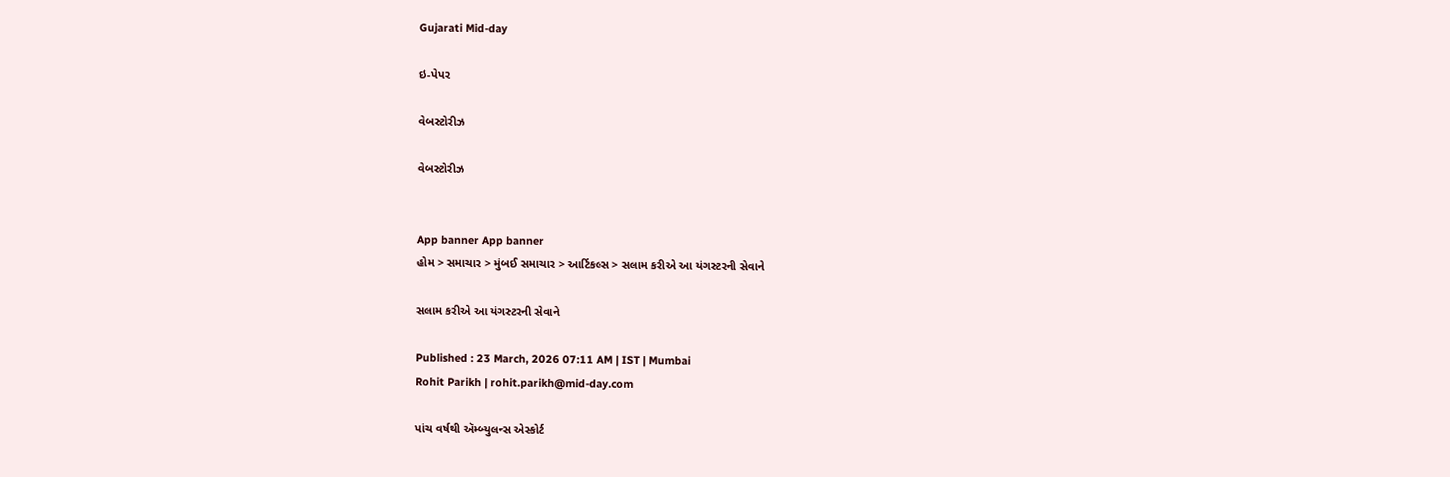Gujarati Mid-day

ઇ-પેપર

વેબસ્ટોરીઝ

વેબસ્ટોરીઝ


App banner App banner
હોમ > સમાચાર > મુંબઈ સમાચાર > આર્ટિકલ્સ > સલામ કરીએ આ યંગસ્ટરની સેવાને

સલામ કરીએ આ યંગસ્ટરની સેવાને

Published : 23 March, 2026 07:11 AM | IST | Mumbai
Rohit Parikh | rohit.parikh@mid-day.com

પાંચ વર્ષથી ઍમ્બ્યુલન્સ એસ્કોર્ટ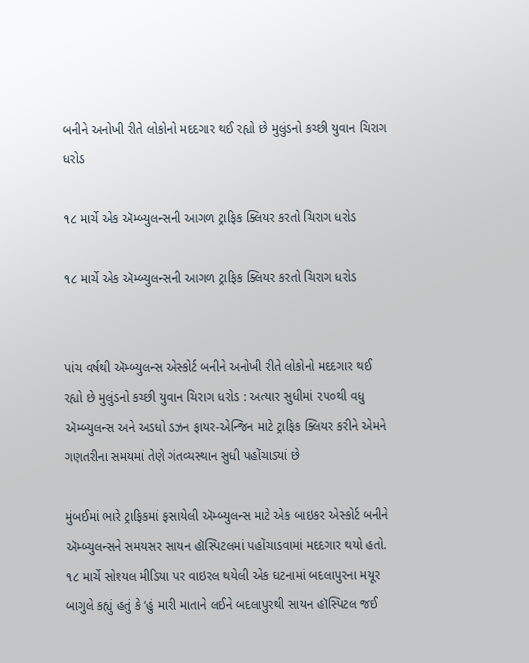બનીને અનોખી રીતે લોકોનો મદદગાર થઈ રહ્યો છે મુલુંડનો કચ્છી યુવાન ચિરાગ ધરોડ

૧૮ માર્ચે એક ઍમ્બ્યુલન્સની આગળ ટ્રાફિક ક્લિયર કરતો ચિરાગ ધરોડ

૧૮ માર્ચે એક ઍમ્બ્યુલન્સની આગળ ટ્રાફિક ક્લિયર કરતો ચિરાગ ધરોડ


પાંચ વર્ષથી ઍમ્બ્યુલન્સ એસ્કોર્ટ બનીને અનોખી રીતે લોકોનો મદદગાર થઈ રહ્યો છે મુલુંડનો કચ્છી યુવાન ચિરાગ ધરોડ : અત્યાર સુધીમાં ૨૫૦થી વધુ ઍમ્બ્યુલન્સ અને અડધો ડઝન ફાયર-એન્જિન માટે ટ્રાફિક ક્લિયર કરીને એમને ગણતરીના સમયમાં તેણે ગંતવ્યસ્થાન સુધી પહોંચાડ્યાં છે

મુંબઈમાં ભારે ટ્રાફિકમાં ફસાયેલી ઍમ્બ્યુલન્સ માટે એક બાઇકર એસ્કોર્ટ બનીને ઍમ્બ્યુલન્સને સમયસર સાયન હૉસ્પિટલમાં પહોંચાડવામાં મદદગાર થયો હતો. ૧૮ માર્ચે સોશ્યલ મીડિયા પર વાઇરલ થયેલી એક ઘટનામાં બદલાપુરના મયૂર બાગુલે કહ્યું હતું કે ‘હું મારી માતાને લઈને બદલાપુરથી સાયન હૉસ્પિટલ જઈ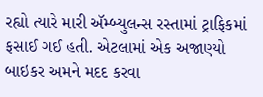રહ્યો ત્યારે મારી ઍમ્બ્યુલન્સ રસ્તામાં ટ્રાફિકમાં ફસાઈ ગઈ હતી. એટલામાં એક અજાણ્યો બાઇકર અમને મદદ કરવા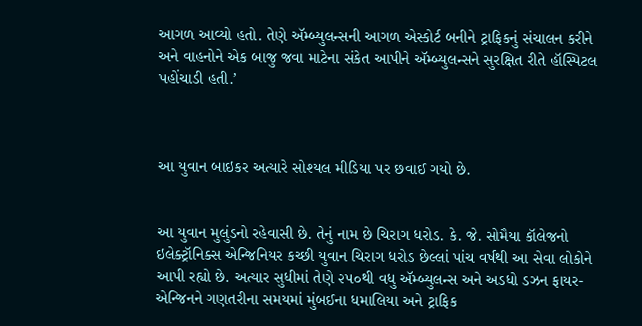આગળ આવ્યો હતો. તેણે ઍમ્બ્યુલન્સની આગળ એસ્કોર્ટ બનીને ટ્રાફિકનું સંચાલન કરીને અને વાહનોને એક બાજુ જવા માટેના સંકેત આપીને ઍમ્બ્યુલન્સને સુરક્ષિત રીતે હૉસ્પિટલ પહોંચાડી હતી.’



આ યુવાન બાઇકર અત્યારે સોશ્યલ મીડિયા પર છવાઈ ગયો છે.


આ યુવાન મુલુંડનો રહેવાસી છે. તેનું નામ છે ચિરાગ ધરોડ. કે. જે. સોમૈયા કૉલેજનો ઇલેક્ટ્રૉનિક્સ એન્જિનિયર કચ્છી યુવાન ચિરાગ ધરોડ છેલ્લાં પાંચ વર્ષથી આ સેવા લોકોને આપી રહ્યો છે. અત્યાર સુધીમાં તેણે ૨૫૦થી વધુ ઍમ્બ્યુલન્સ અને અડધો ડઝન ફાયર-એન્જિનને ગણતરીના સમયમાં મુંબઈના ધમાલિયા અને ટ્રાફિક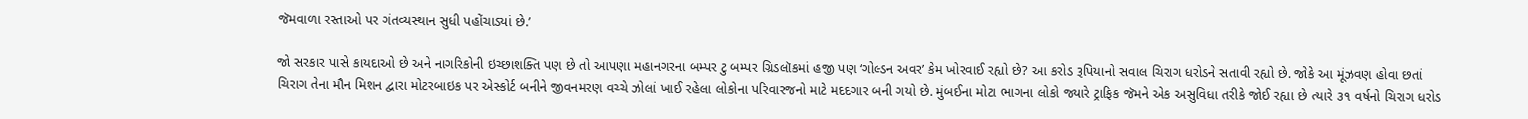જૅમવાળા રસ્તાઓ પર ગંતવ્યસ્થાન સુધી પહોંચાડ્યાં છે.’

જો સરકાર પાસે કાયદાઓ છે અને નાગરિકોની ઇચ્છાશક્તિ પણ છે તો આપણા મહાનગરના બમ્પર ટુ બમ્પર ગ્રિડલૉકમાં હજી પણ ‘ગોલ્ડન અવર’ કેમ ખોરવાઈ રહ્યો છે? આ કરોડ રૂપિયાનો સવાલ ચિરાગ ધરોડને સતાવી રહ્યો છે. જોકે આ મૂંઝવણ હોવા છતાં ચિરાગ તેના મૌન મિશન દ્વારા મોટરબાઇક પર એસ્કોર્ટ બનીને જીવનમરણ વચ્ચે ઝોલાં ખાઈ રહેલા લોકોના પરિવારજનો માટે મદદગાર બની ગયો છે. મુંબઈના મોટા ભાગના લોકો જ્યારે ટ્રાફિક જૅમને એક અસુવિધા તરીકે જોઈ રહ્યા છે ત્યારે ૩૧ વર્ષનો ચિરાગ ધરોડ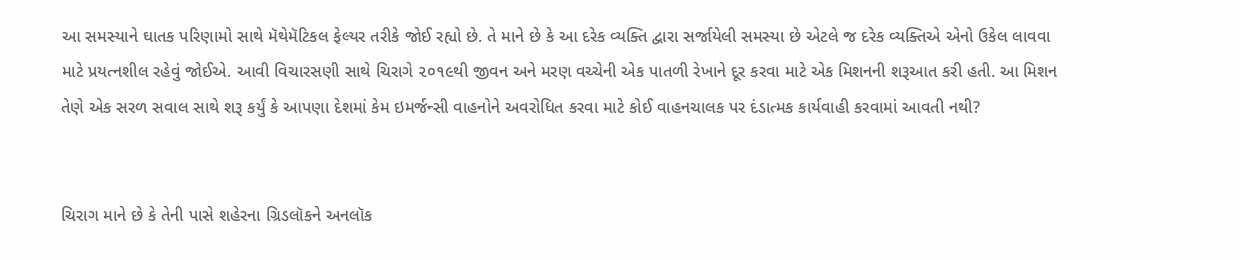આ સમસ્યાને ઘાતક પરિણામો સાથે મૅથેમૅટિકલ ફેલ્યર તરીકે જોઈ રહ્યો છે. તે માને છે કે આ દરેક વ્યક્તિ દ્વારા સર્જાયેલી સમસ્યા છે એટલે જ દરેક વ્યક્તિએ એનો ઉકેલ લાવવા માટે પ્રયત્નશીલ રહેવું જોઈએ. આવી વિચારસણી સાથે ચિરાગે ૨૦૧૯થી જીવન અને મરણ વચ્ચેની એક પાતળી રેખાને દૂર કરવા માટે એક મિશનની શરૂઆત કરી હતી. આ મિશન તેણે એક સરળ સવાલ સાથે શરૂ કર્યું કે આપણા દેશમાં કેમ ઇમર્જન્સી વાહનોને અવરોધિત કરવા માટે કોઈ વાહનચાલક પર દંડાત્મક કાર્યવાહી કરવામાં આવતી નથી?


ચિરાગ માને છે કે તેની પાસે શહેરના ગ્રિડલૉકને અનલૉક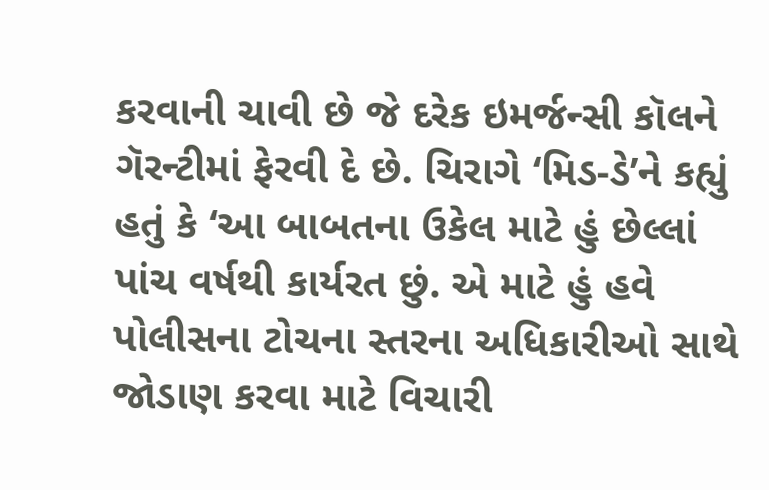કરવાની ચાવી છે જે દરેક ઇમર્જન્સી કૉલને ગૅરન્ટીમાં ફેરવી દે છે. ચિરાગે ‘મિડ-ડે’ને કહ્યું હતું કે ‘આ બાબતના ઉકેલ માટે હું છેલ્લાં પાંચ વર્ષથી કાર્યરત છું. એ માટે હું હવે પોલીસના ટોચના સ્તરના અધિકારીઓ સાથે જોડાણ કરવા માટે વિચારી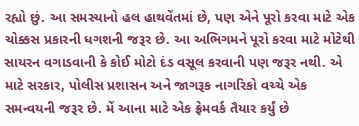રહ્યો છું. આ સમસ્યાનો હલ હાથવેંતમાં છે, પણ એને પૂરો કરવા માટે એક ચોક્કસ પ્રકારની ધગશની જરૂર છે. આ અભિગમને પૂરો કરવા માટે મોટેથી સાયરન વગાડવાની કે કોઈ મોટો દંડ વસૂલ કરવાની પણ જરૂર નથી. એ માટે સરકાર, પોલીસ પ્રશાસન અને જાગરૂક નાગરિકો વચ્ચે એક સમન્વયની જરૂર છે. મેં આના માટે એક ફ્રેમવર્ક તૈયાર કર્યું છે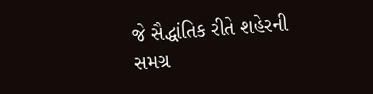જે સૈદ્ધાંતિક રીતે શહેરની સમગ્ર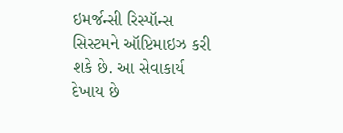ઇમર્જન્સી રિસ્પૉન્સ સિસ્ટમને ઑપ્ટિમાઇઝ કરી શકે છે. આ સેવાકાર્ય દેખાય છે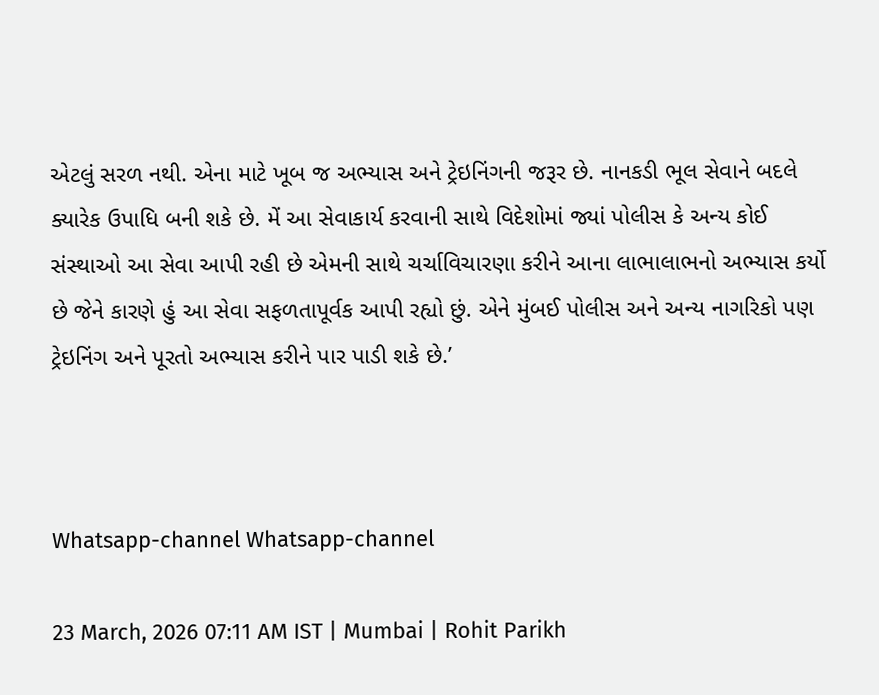એટલું સરળ નથી. એના માટે ખૂબ જ અભ્યાસ અને ટ્રેઇનિંગની જરૂર છે. નાનકડી ભૂલ સેવાને બદલે ક્યારેક ઉપાધિ બની શકે છે. મેં આ સેવાકાર્ય કરવાની સાથે વિદેશોમાં જ્યાં પોલીસ કે અન્ય કોઈ સંસ્થાઓ આ સેવા આપી રહી છે એમની સાથે ચર્ચાવિચારણા કરીને આના લાભાલાભનો અભ્યાસ કર્યો છે જેને કારણે હું આ સેવા સફળતાપૂર્વક આપી રહ્યો છું. એને મુંબઈ પોલીસ અને અન્ય નાગરિકો પણ ટ્રેઇનિંગ અને પૂરતો અભ્યાસ કરીને પાર પાડી શકે છે.’



Whatsapp-channel Whatsapp-channel

23 March, 2026 07:11 AM IST | Mumbai | Rohit Parikh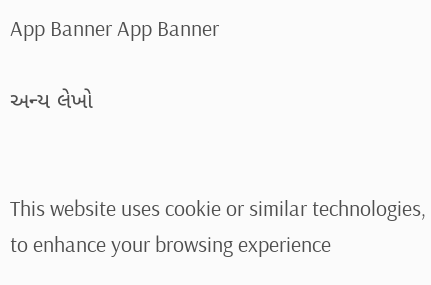App Banner App Banner

અન્ય લેખો


This website uses cookie or similar technologies, to enhance your browsing experience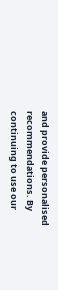and provide personalised recommendations. By continuing to use our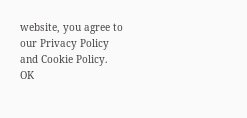website, you agree to our Privacy Policy and Cookie Policy. OK